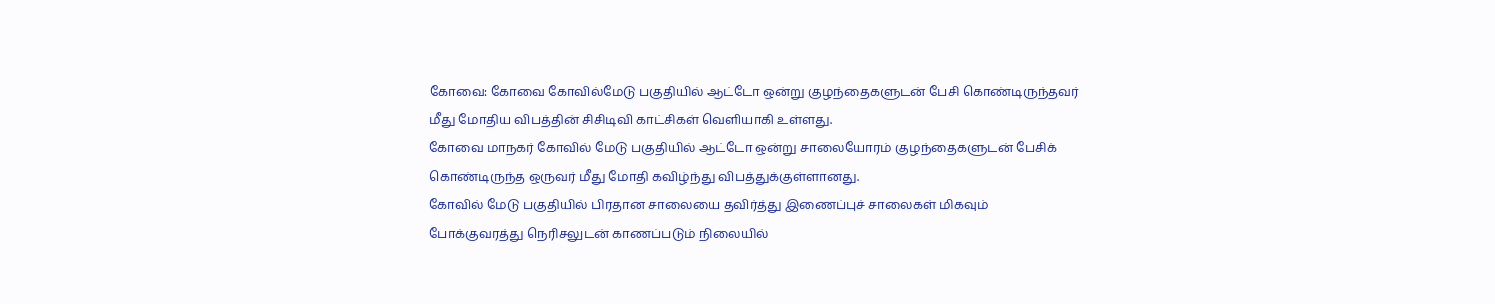கோவை: கோவை கோவில்மேடு பகுதியில் ஆட்டோ ஒன்று குழந்தைகளுடன் பேசி கொண்டிருந்தவர் மீது மோதிய விபத்தின் சிசிடிவி காட்சிகள் வெளியாகி உள்ளது.
கோவை மாநகர் கோவில் மேடு பகுதியில் ஆட்டோ ஒன்று சாலையோரம் குழந்தைகளுடன் பேசிக் கொண்டிருந்த ஒருவர் மீது மோதி கவிழ்ந்து விபத்துக்குள்ளானது.
கோவில் மேடு பகுதியில் பிரதான சாலையை தவிர்த்து இணைப்புச் சாலைகள் மிகவும் போக்குவரத்து நெரிசலுடன் காணப்படும் நிலையில்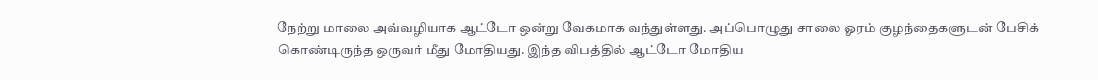நேற்று மாலை அவ்வழியாக ஆட்டோ ஒன்று வேகமாக வந்துள்ளது. அப்பொழுது சாலை ஓரம் குழந்தைகளுடன் பேசிக் கொண்டிருந்த ஒருவர் மீது மோதியது. இந்த விபத்தில் ஆட்டோ மோதிய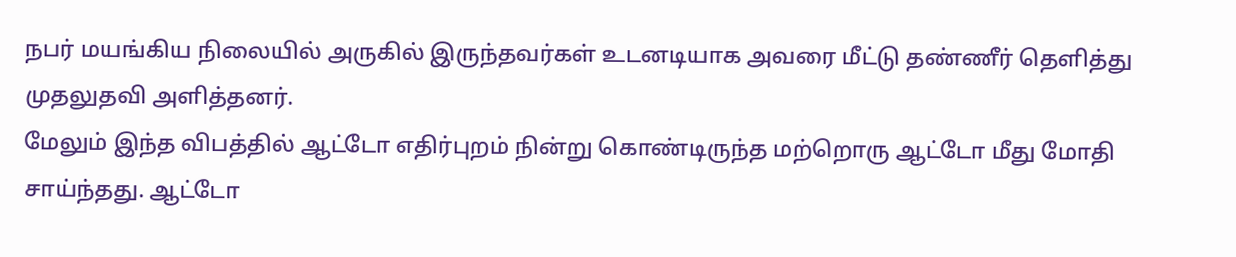நபர் மயங்கிய நிலையில் அருகில் இருந்தவர்கள் உடனடியாக அவரை மீட்டு தண்ணீர் தெளித்து முதலுதவி அளித்தனர்.
மேலும் இந்த விபத்தில் ஆட்டோ எதிர்புறம் நின்று கொண்டிருந்த மற்றொரு ஆட்டோ மீது மோதி சாய்ந்தது. ஆட்டோ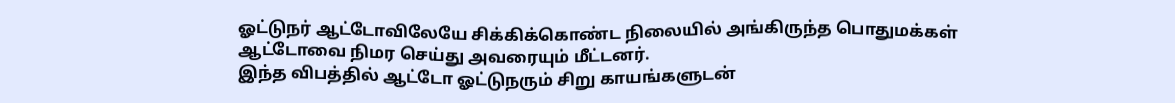ஓட்டுநர் ஆட்டோவிலேயே சிக்கிக்கொண்ட நிலையில் அங்கிருந்த பொதுமக்கள் ஆட்டோவை நிமர செய்து அவரையும் மீட்டனர்.
இந்த விபத்தில் ஆட்டோ ஓட்டுநரும் சிறு காயங்களுடன்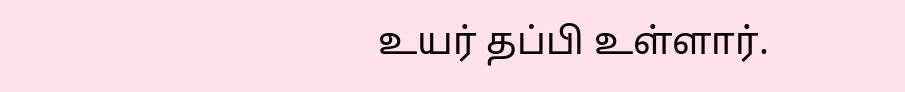உயர் தப்பி உள்ளார்.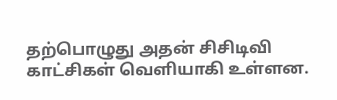தற்பொழுது அதன் சிசிடிவி காட்சிகள் வெளியாகி உள்ளன.